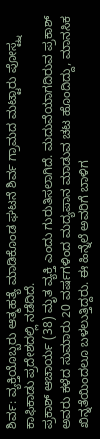ಶಿರ್ವ: ವ್ಯಕ್ತಿಯೊಬ್ಬರು ಆತ್ಮಹತ್ಯೆ ಮಾಡಿಕೊಂಡ ಘಟನೆ ಶಿರ್ವ ಗ್ರಾಮದ ಮಟ್ಟಾರು ಪೋಸ್ಟ್ನ ಕಾಫಿಕಾಡು ಪ್ರದೇಶದಲ್ಲಿ ನಡೆದಿದೆ.
ಪ್ರಕಾಶ್ ಆಚಾರ್ಯ (38) ಮೃತ ವ್ಯಕ್ತಿ ಎಂದು ಗುರುತಿಸಲಾಗಿದೆ. ಮದುವೆಯಾಗದಿರುವ ಪ್ರಕಾಶ್ ಅವರು ಕಳೆದ ಸುಮಾರು 20 ವರ್ಷಗಳಿಂದ ಮದ್ಯಪಾನ ಮಾಡುವ ಚಟ ಹೊಂದಿದ್ದು, ಮಾನಸಿಕ ಖಿನ್ನತೆಯಿಂದಲೂ ಬಳಲುತ್ತಿದ್ದರು. ಈ ಹಿನ್ನೆಲೆ ಅವರಿಗೆ ಬಾಳಿಗ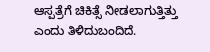ಆಸ್ಪತ್ರೆಗೆ ಚಿಕಿತ್ಸೆ ನೀಡಲಾಗುತ್ತಿತ್ತು ಎಂದು ತಿಳಿದುಬಂದಿದೆ.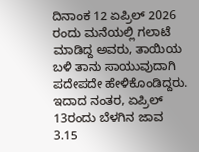ದಿನಾಂಕ 12 ಏಪ್ರಿಲ್ 2026 ರಂದು ಮನೆಯಲ್ಲಿ ಗಲಾಟೆ ಮಾಡಿದ್ದ ಅವರು, ತಾಯಿಯ ಬಳಿ ತಾನು ಸಾಯುವುದಾಗಿ ಪದೇಪದೇ ಹೇಳಿಕೊಂಡಿದ್ದರು. ಇದಾದ ನಂತರ, ಏಪ್ರಿಲ್ 13ರಂದು ಬೆಳಗಿನ ಜಾವ 3.15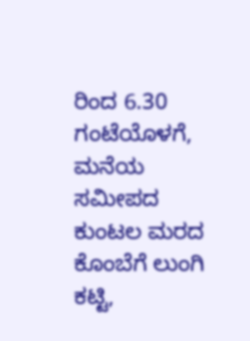ರಿಂದ 6.30 ಗಂಟೆಯೊಳಗೆ, ಮನೆಯ ಸಮೀಪದ ಕುಂಟಲ ಮರದ ಕೊಂಬೆಗೆ ಲುಂಗಿ ಕಟ್ಟಿ,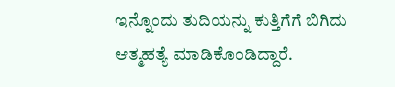ಇನ್ನೊಂದು ತುದಿಯನ್ನು ಕುತ್ತಿಗೆಗೆ ಬಿಗಿದು ಆತ್ಮಹತ್ಯೆ ಮಾಡಿಕೊಂಡಿದ್ದಾರೆ.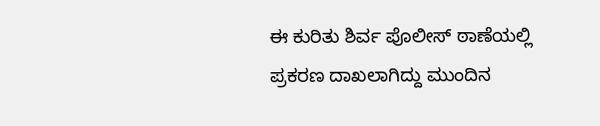ಈ ಕುರಿತು ಶಿರ್ವ ಪೊಲೀಸ್ ಠಾಣೆಯಲ್ಲಿ ಪ್ರಕರಣ ದಾಖಲಾಗಿದ್ದು ಮುಂದಿನ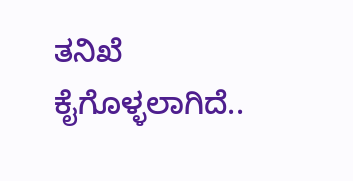ತನಿಖೆ ಕೈಗೊಳ್ಳಲಾಗಿದೆ..